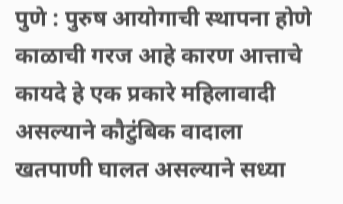पुणे : पुरुष आयोगाची स्थापना होणे काळाची गरज आहे कारण आत्ताचे कायदे हे एक प्रकारे महिलावादी असल्याने कौटुंबिक वादाला खतपाणी घालत असल्याने सध्या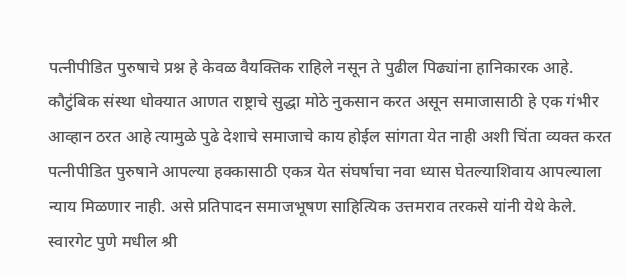पत्नीपीडित पुरुषाचे प्रश्न हे केवळ वैयक्तिक राहिले नसून ते पुढील पिढ्यांना हानिकारक आहे. कौटुंबिक संस्था धोक्यात आणत राष्ट्राचे सुद्धा मोठे नुकसान करत असून समाजासाठी हे एक गंभीर आव्हान ठरत आहे त्यामुळे पुढे देशाचे समाजाचे काय होईल सांगता येत नाही अशी चिंता व्यक्त करत पत्नीपीडित पुरुषाने आपल्या हक्कासाठी एकत्र येत संघर्षाचा नवा ध्यास घेतल्याशिवाय आपल्याला न्याय मिळणार नाही. असे प्रतिपादन समाजभूषण साहित्यिक उत्तमराव तरकसे यांनी येथे केले.
स्वारगेट पुणे मधील श्री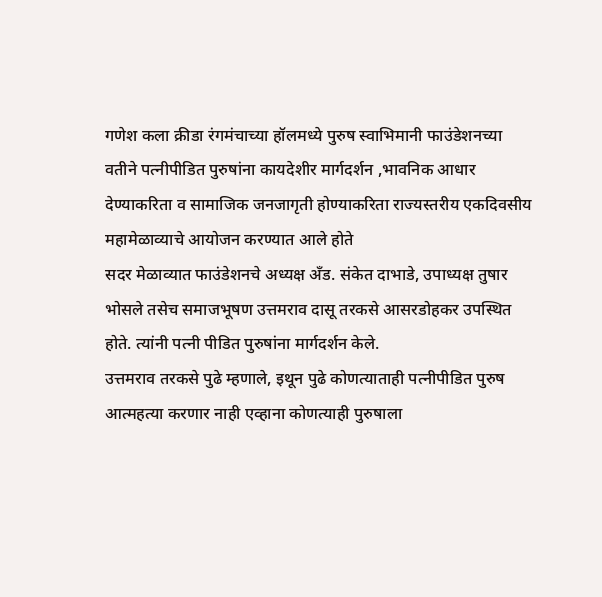गणेश कला क्रीडा रंगमंचाच्या हॉलमध्ये पुरुष स्वाभिमानी फाउंडेशनच्या वतीने पत्नीपीडित पुरुषांना कायदेशीर मार्गदर्शन ,भावनिक आधार देण्याकरिता व सामाजिक जनजागृती होण्याकरिता राज्यस्तरीय एकदिवसीय महामेळाव्याचे आयोजन करण्यात आले होते
सदर मेळाव्यात फाउंडेशनचे अध्यक्ष अँड. संकेत दाभाडे, उपाध्यक्ष तुषार भोसले तसेच समाजभूषण उत्तमराव दासू तरकसे आसरडोहकर उपस्थित होते. त्यांनी पत्नी पीडित पुरुषांना मार्गदर्शन केले.
उत्तमराव तरकसे पुढे म्हणाले, इथून पुढे कोणत्याताही पत्नीपीडित पुरुष आत्महत्या करणार नाही एव्हाना कोणत्याही पुरुषाला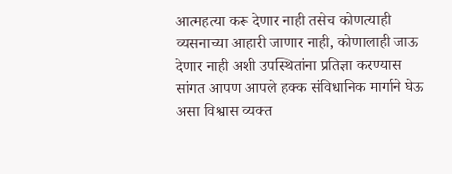आत्महत्या करू देणार नाही तसेच कोणत्याही व्यसनाच्या आहारी जाणार नाही, कोणालाही जाऊ देणार नाही अशी उपस्थितांना प्रतिज्ञा करण्यास सांगत आपण आपले हक्क संविधानिक मार्गाने घेऊ असा विश्वास व्यक्त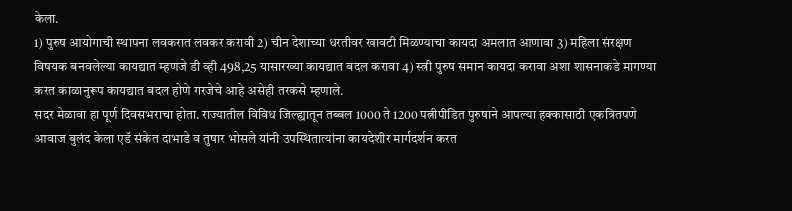केला.
1) पुरुष आयोगाची स्थापना लवकरात लवकर करावी 2) चीन देशाच्या धरतीवर खावटी मिळण्याचा कायदा अमलात आणावा 3) महिला संरक्षण विषयक बनवलेल्या कायद्यात म्हणजे डी व्ही 498,25 यासारख्या कायद्यात बदल करावा 4) स्त्री पुरुष समान कायदा करावा अशा शासनाकडे मागण्या करत काळानुरूप कायद्यात बदल होणे गरजेचे आहे असेही तरकसे म्हणाले.
सदर मेळावा हा पूर्ण दिवसभराचा होता. राज्यातील विविध जिल्ह्यातून तब्बल 1000 ते 1200 पत्नीपीडित पुरुषाने आपल्या हक्कासाठी एकत्रितपणे आवाज बुलंद केला एडॅ संकेत दाभाडे व तुषार भोसले यांनी उपस्थितात्यांना कायदेशीर मार्गदर्शन करत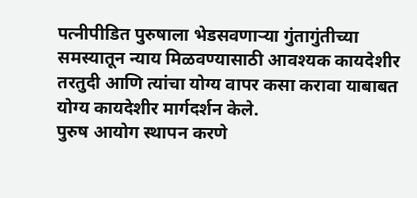पत्नीपीडित पुरुषाला भेडसवणाऱ्या गुंतागुंतीच्या समस्यातून न्याय मिळवण्यासाठी आवश्यक कायदेशीर तरतुदी आणि त्यांचा योग्य वापर कसा करावा याबाबत योग्य कायदेशीर मार्गदर्शन केले.
पुरुष आयोग स्थापन करणे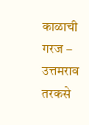काळाची गरज – उत्तमराव तरकसे